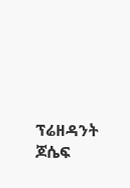ፕሬዘዳንት ጆሴፍ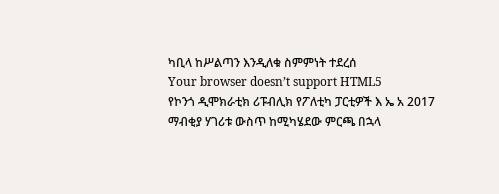ካቢላ ከሥልጣን እንዲለቁ ስምምነት ተደረሰ
Your browser doesn’t support HTML5
የኮንጎ ዲሞክራቲክ ሪፑብሊክ የፖለቲካ ፓርቲዎች እ ኤ አ 2017 ማብቂያ ሃገሪቱ ውስጥ ከሚካሄደው ምርጫ በኋላ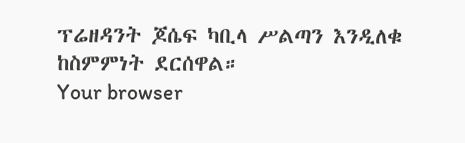ፕሬዘዳንት ጆሴፍ ካቢላ ሥልጣን እንዲለቁ ከስምምነት ደርሰዋል።
Your browser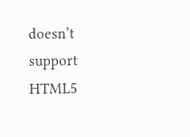doesn’t support HTML5